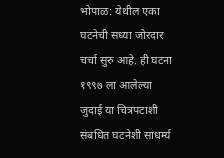भोपाळ: येथील एका घटनेची सध्या जोरदार चर्चा सुरु आहे. ही घटना १९९७ ला आलेल्या जुदाई या चित्रपटाशी संबधित घटनेशी साधर्म्य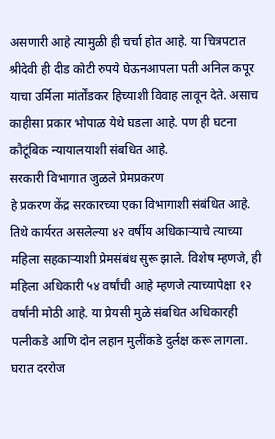असणारी आहे त्यामुळी ही चर्चा होत आहे. या चित्रपटात श्रीदेवी ही दीड कोटी रुपये घेऊनआपला पती अनिल कपूर याचा उर्मिला मांर्तोंडकर हिच्याशी विवाह लावून देते. असाच काहीसा प्रकार भोपाळ येथे घडला आहे. पण ही घटना कौटूंबिक न्यायालयाशी संबधित आहे.
सरकारी विभागात जुळले प्रेमप्रकरण
हे प्रकरण केंद्र सरकारच्या एका विभागाशी संबंधित आहे. तिथे कार्यरत असलेल्या ४२ वर्षीय अधिकाऱ्याचे त्याच्या महिला सहकाऱ्याशी प्रेमसंबंध सुरू झाले. विशेष म्हणजे, ही महिला अधिकारी ५४ वर्षांची आहे म्हणजे त्याच्यापेक्षा १२ वर्षांनी मोठी आहे. या प्रेयसी मुळे संबधित अधिकारही पत्नीकडे आणि दोन लहान मुलींकडे दुर्लक्ष करू लागला. घरात दररोज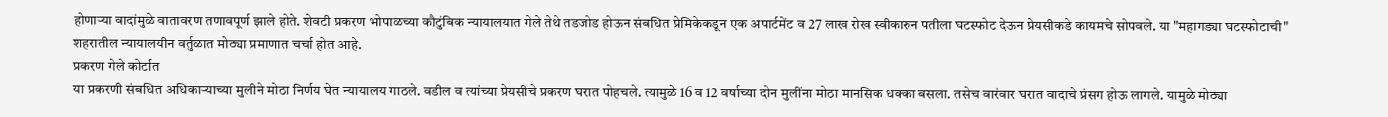होणाऱ्या वादांमुळे वातावरण तणावपूर्ण झाले होते. शेवटी प्रकरण भोपाळच्या कौटुंबिक न्यायालयात गेले तेथे तडजोड होऊन संबधित प्रेमिकेकडून एक अपार्टमेंट व 27 लाख रोख स्वीकारुन पतीला घटस्फोट देऊन प्रेयसीकडे कायमचे सोपवले. या "महागड्या घटस्फोटाची" शहरातील न्यायालयीन वर्तुळात मोठ्या प्रमाणात चर्चा होत आहे.
प्रकरण गेले कोर्टात
या प्रकरणी संबधित अधिकाऱ्याच्या मुलीने मोठा निर्णय घेत न्यायालय गाठले. वडील व त्यांच्या प्रेयसीचे प्रकरण घरात पोहचले. त्यामुळे 16 व 12 वर्षाच्या दोन मुलींना मोठा मानसिक धक्का बसला. तसेच वारंवार घरात वादाचे प्रंसग होऊ लागले. यामुळे मोठ्या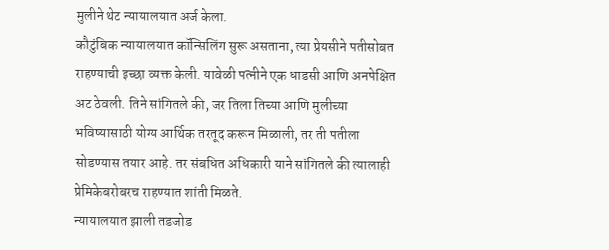मुलीने थेट न्यायालयात अर्ज केला.
कौटुंबिक न्यायालयात कॉन्सिलिंग सुरू असताना, त्या प्रेयसीने पतीसोबत राहण्याची इच्छा व्यक्त केली. यावेळी पत्नीने एक धाडसी आणि अनपेक्षित अट ठेवली. तिने सांगितले की, जर तिला तिच्या आणि मुलीच्या भविष्यासाठी योग्य आर्थिक तरतूद करून मिळाली, तर ती पतीला सोडण्यास तयार आहे. तर संबधित अधिकारी याने सांगितले की त्यालाही प्रेमिकेबरोबरच राहण्यात शांती मिळते.
न्यायालयात झाली तडजोड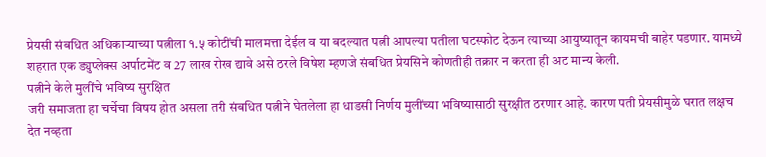प्रेयसी संबधित अधिकाऱ्याच्या पत्नीला १.५ कोटींची मालमत्ता देईल व या बदल्यात पत्नी आपल्या पतीला घटस्फोट देऊन त्याच्या आयुष्यातून कायमची बाहेर पडणार. यामध्ये शहरात एक ड्युप्लेक्स अर्पाटमेंट व 27 लाख रोख द्यावे असे ठरले विषेश म्हणजे संबधित प्रेयसिने कोणतीही तक्रार न करता ही अट मान्य केली.
पत्नीने केले मुलींचे भविष्य सुरक्षित
जरी समाजता हा चर्चेचा विषय होत असला तरी संबधित पत्नीने घेतलेला हा धाडसी निर्णय मुलींच्या भविष्यासाठी सुरक्षीत ठरणार आहे. कारण पती प्रेयसीमुळे घरात लक्षच देत नव्हता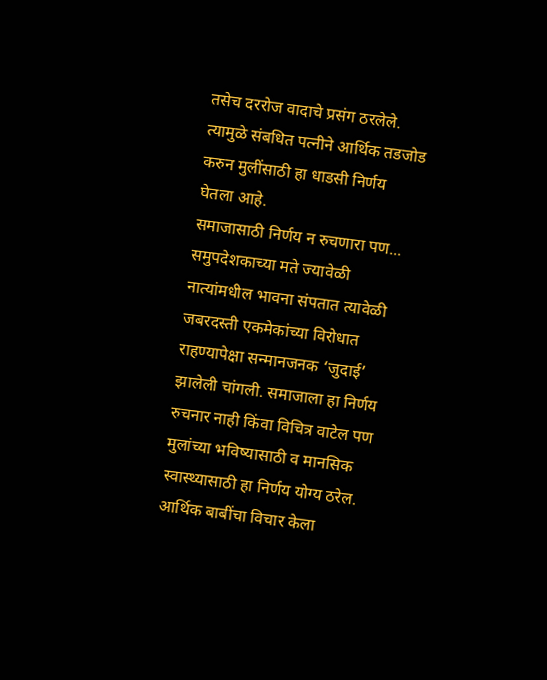तसेच दररोज वादाचे प्रसंग ठरलेले. त्यामुळे संबधित पत्नीने आर्थिक तडजोड करुन मुलींसाठी हा धाडसी निर्णय घेतला आहे.
समाजासाठी निर्णय न रुचणारा पण...
समुपदेशकाच्या मते ज्यावेळी नात्यांमधील भावना संपतात त्यावेळी जबरदस्ती एकमेकांच्या विरोधात राहण्यापेक्षा सन्मानजनक ‘जुदाई’ झालेली चांगली. समाजाला हा निर्णय रुचनार नाही किंवा विचित्र वाटेल पण मुलांच्या भविष्यासाठी व मानसिक स्वास्थ्यासाठी हा निर्णय योग्य ठरेल. आर्थिक बाबींचा विचार केला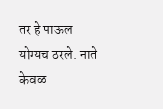तर हे पाऊल योग्यच ठरले. नाते केवळ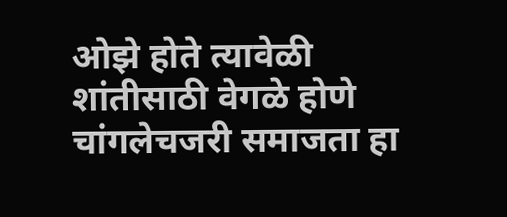ओझे होते त्यावेळी शांतीसाठी वेगळे होणे चांगलेचजरी समाजता हा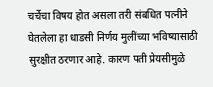चर्चेचा विषय होत असला तरी संबधित पत्नीने घेतलेला हा धाडसी निर्णय मुलींच्या भविष्यासाठी सुरक्षीत ठरणार आहे. कारण पती प्रेयसीमुळे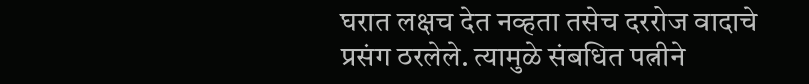घरात लक्षच देत नव्हता तसेच दररोज वादाचे प्रसंग ठरलेले. त्यामुळे संबधित पत्नीने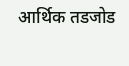आर्थिक तडजोड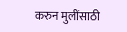करुन मुलींसाठी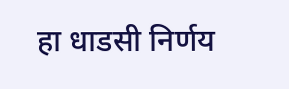हा धाडसी निर्णय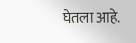घेतला आहे.